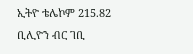ኢትዮ ቴሌኮም 215.82 ቢሊዮን ብር ገቢ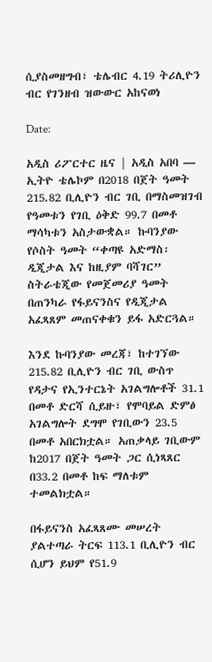ሲያስመዘግብ፣ ቴሌብር 4.19 ትሪሊዮን ብር የገንዘብ ዝውውር አከናወነ

Date:

አዲስ ሪፖርተር ዜና | አዲስ አበባ — ኢትዮ ቴሌኮም በ2018 በጀት ዓመት 215.82 ቢሊዮን ብር ገቢ በማስመዝገብ የዓመቱን የገቢ ዕቅድ 99.7 በመቶ ማሳካቱን አስታውቋል። ኩባንያው የሶስት ዓመት “ቀጣዩ አድማስ፡ ዲጂታል እና ከዚያም ባሻገር” ስትራቴጂው የመጀመሪያ ዓመት በጠንካራ የፋይናንስና የዲጂታል አፈጻጸም መጠናቀቁን ይፋ አድርጓል።

እንደ ኩባንያው መረጃ፣ ከተገኘው 215.82 ቢሊዮን ብር ገቢ ውስጥ የዳታና የኢንተርኔት አገልግሎቶች 31.1 በመቶ ድርሻ ሲይዙ፣ የሞባይል ድምፅ አገልግሎት ደግሞ የገቢውን 23.5 በመቶ አበርክቷል። አጠቃላይ ገቢውም ከ2017 በጀት ዓመት ጋር ሲነጻጸር በ33.2 በመቶ ከፍ ማለቱም ተመልክቷል።

በፋይናንስ አፈጻጸሙ መሠረት ያልተጣራ ትርፍ 113.1 ቢሊዮን ብር ሲሆን ይህም የ51.9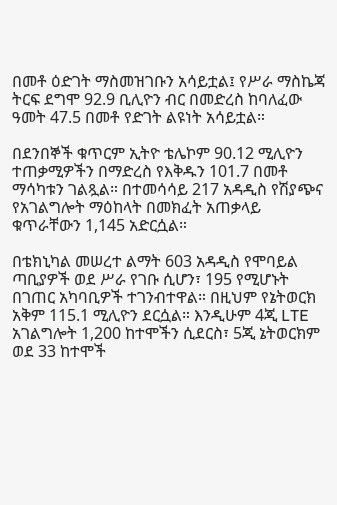በመቶ ዕድገት ማስመዝገቡን አሳይቷል፤ የሥራ ማስኬጃ ትርፍ ደግሞ 92.9 ቢሊዮን ብር በመድረስ ከባለፈው ዓመት 47.5 በመቶ የድገት ልዩነት አሳይቷል።

በደንበኞች ቁጥርም ኢትዮ ቴሌኮም 90.12 ሚሊዮን ተጠቃሚዎችን በማድረስ የእቅዱን 101.7 በመቶ ማሳካቱን ገልጿል። በተመሳሳይ 217 አዳዲስ የሽያጭና የአገልግሎት ማዕከላት በመክፈት አጠቃላይ ቁጥራቸውን 1,145 አድርሷል።

በቴክኒካል መሠረተ ልማት 603 አዳዲስ የሞባይል ጣቢያዎች ወደ ሥራ የገቡ ሲሆን፣ 195 የሚሆኑት በገጠር አካባቢዎች ተገንብተዋል። በዚህም የኔትወርክ አቅም 115.1 ሚሊዮን ደርሷል። እንዲሁም 4ጂ LTE አገልግሎት 1,200 ከተሞችን ሲደርስ፣ 5ጂ ኔትወርክም ወደ 33 ከተሞች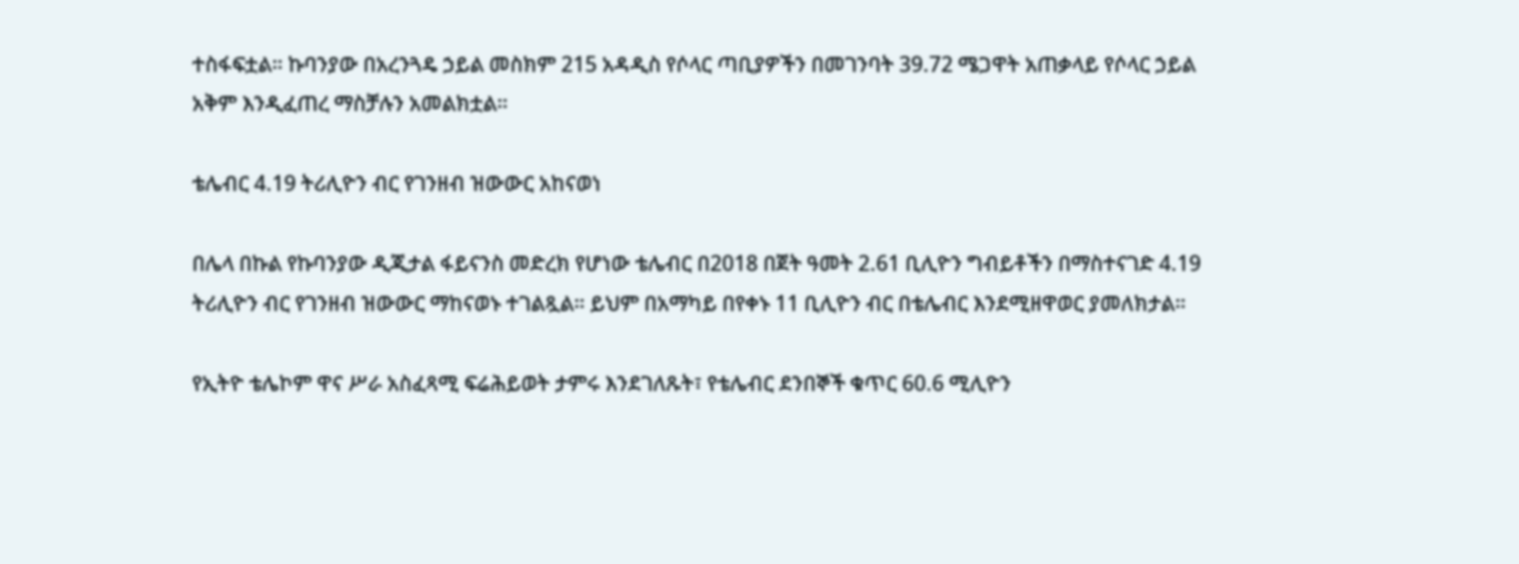ተስፋፍቷል። ኩባንያው በአረንጓዴ ኃይል መስክም 215 አዳዲስ የሶላር ጣቢያዎችን በመገንባት 39.72 ሜጋዋት አጠቃላይ የሶላር ኃይል አቅም እንዲፈጠረ ማስቻሉን አመልክቷል።

ቴሌብር 4.19 ትሪሊዮን ብር የገንዘብ ዝውውር አከናወነ

በሌላ በኩል የኩባንያው ዲጂታል ፋይናንስ መድረክ የሆነው ቴሌብር በ2018 በጀት ዓመት 2.61 ቢሊዮን ግብይቶችን በማስተናገድ 4.19 ትሪሊዮን ብር የገንዘብ ዝውውር ማከናወኑ ተገልጿል። ይህም በአማካይ በየቀኑ 11 ቢሊዮን ብር በቴሌብር እንደሚዘዋወር ያመለክታል።

የኢትዮ ቴሌኮም ዋና ሥራ አስፈጻሚ ፍሬሕይወት ታምሩ እንደገለጹት፣ የቴሌብር ደንበኞች ቁጥር 60.6 ሚሊዮን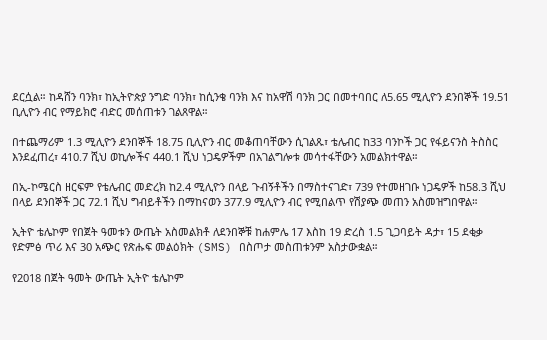ደርሷል። ከዳሸን ባንክ፣ ከኢትዮጵያ ንግድ ባንክ፣ ከሲንቄ ባንክ እና ከአዋሽ ባንክ ጋር በመተባበር ለ5.65 ሚሊዮን ደንበኞች 19.51 ቢሊዮን ብር የማይክሮ ብድር መሰጠቱን ገልጸዋል።

በተጨማሪም 1.3 ሚሊዮን ደንበኞች 18.75 ቢሊዮን ብር መቆጠባቸውን ሲገልጹ፣ ቴሌብር ከ33 ባንኮች ጋር የፋይናንስ ትስስር እንደፈጠረ፣ 410.7 ሺህ ወኪሎችና 440.1 ሺህ ነጋዴዎችም በአገልግሎቱ መሳተፋቸውን አመልክተዋል።

በኢ-ኮሜርስ ዘርፍም የቴሌብር መድረክ ከ2.4 ሚሊዮን በላይ ጉብኝቶችን በማስተናገድ፣ 739 የተመዘገቡ ነጋዴዎች ከ58.3 ሺህ በላይ ደንበኞች ጋር 72.1 ሺህ ግብይቶችን በማከናወን 377.9 ሚሊዮን ብር የሚበልጥ የሽያጭ መጠን አስመዝግበዋል።

ኢትዮ ቴሌኮም የበጀት ዓመቱን ውጤት አስመልክቶ ለደንበኞቹ ከሐምሌ 17 እስከ 19 ድረስ 1.5 ጊጋባይት ዳታ፣ 15 ደቂቃ የድምፅ ጥሪ እና 30 አጭር የጽሑፍ መልዕክት (SMS) በስጦታ መስጠቱንም አስታውቋል።

የ2018 በጀት ዓመት ውጤት ኢትዮ ቴሌኮም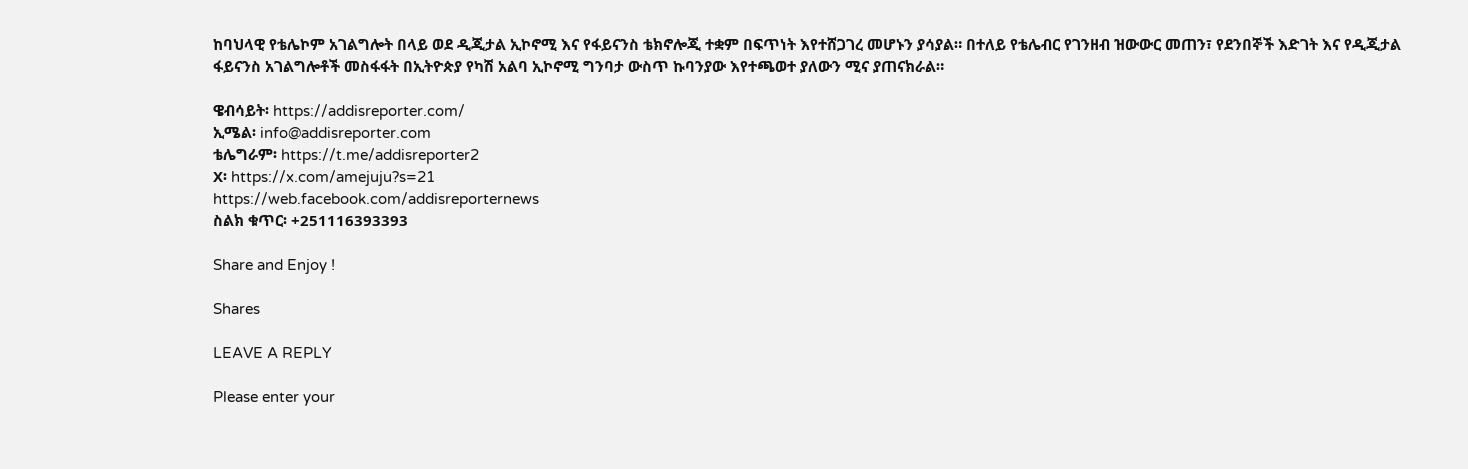ከባህላዊ የቴሌኮም አገልግሎት በላይ ወደ ዲጂታል ኢኮኖሚ እና የፋይናንስ ቴክኖሎጂ ተቋም በፍጥነት እየተሸጋገረ መሆኑን ያሳያል። በተለይ የቴሌብር የገንዘብ ዝውውር መጠን፣ የደንበኞች እድገት እና የዲጂታል ፋይናንስ አገልግሎቶች መስፋፋት በኢትዮጵያ የካሽ አልባ ኢኮኖሚ ግንባታ ውስጥ ኩባንያው እየተጫወተ ያለውን ሚና ያጠናክራል።

ዌብሳይት፡ https://addisreporter.com/
ኢሜል፡ info@addisreporter.com
ቴሌግራም፡ https://t.me/addisreporter2
X፡ https://x.com/amejuju?s=21
https://web.facebook.com/addisreporternews
ስልክ ቁጥር፡ +251116393393

Share and Enjoy !

Shares

LEAVE A REPLY

Please enter your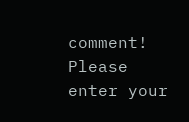comment!
Please enter your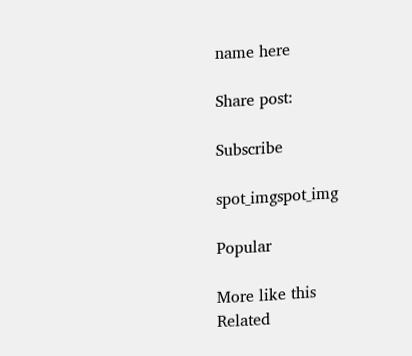name here

Share post:

Subscribe

spot_imgspot_img

Popular

More like this
Related